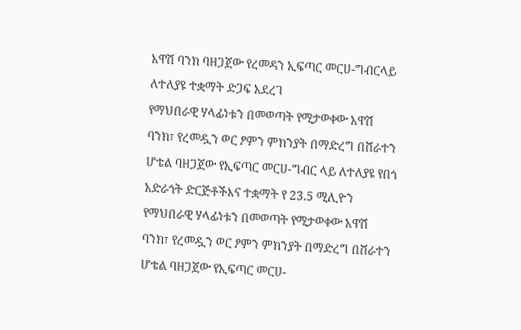አዋሽ ባንክ ባዘጋጀው የረመዳን ኢፍጣር መርሀ-ግብርላይ ለተለያዩ ተቋማት ድጋፍ አደረገ
የማህበራዊ ሃላፊነቱን በመወጣት የሚታወቀው አዋሽ ባንክ፣ የረመዷን ወር ፆምን ምክንያት በማድረግ በሸራተን ሆቴል ባዘጋጀው የኢፍጣር መርሀ-ግብር ላይ ለተለያዩ የበጎ አድራጎት ድርጅቶችእና ተቋማት የ 23.5 ሚሊዮን
የማህበራዊ ሃላፊነቱን በመወጣት የሚታወቀው አዋሽ ባንክ፣ የረመዷን ወር ፆምን ምክንያት በማድረግ በሸራተን ሆቴል ባዘጋጀው የኢፍጣር መርሀ-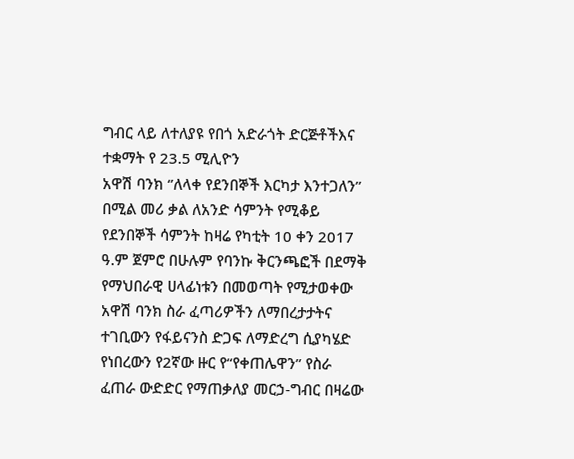ግብር ላይ ለተለያዩ የበጎ አድራጎት ድርጅቶችእና ተቋማት የ 23.5 ሚሊዮን
አዋሽ ባንክ ‘’ለላቀ የደንበኞች እርካታ እንተጋለን’’ በሚል መሪ ቃል ለአንድ ሳምንት የሚቆይ የደንበኞች ሳምንት ከዛሬ የካቲት 10 ቀን 2017 ዓ.ም ጀምሮ በሁሉም የባንኩ ቅርንጫፎች በደማቅ
የማህበራዊ ሀላፊነቱን በመወጣት የሚታወቀው አዋሽ ባንክ ስራ ፈጣሪዎችን ለማበረታታትና ተገቢውን የፋይናንስ ድጋፍ ለማድረግ ሲያካሄድ የነበረውን የ2ኛው ዙር የ“የቀጠሌዋን” የስራ ፈጠራ ውድድር የማጠቃለያ መርኃ-ግብር በዛሬው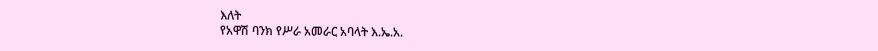እለት
የአዋሽ ባንክ የሥራ አመራር አባላት እ.ኤ.አ.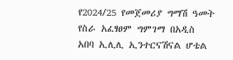የ2024/25 የመጀመሪያ ግማሽ ዓመት የስራ አፈፃፀም ግምገማ በአዲስ አበባ ኢሊሊ ኢንተርናሽናል ሆቴል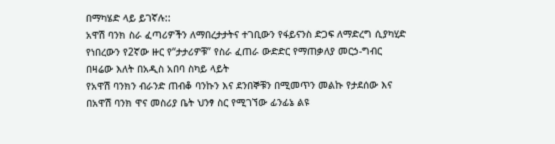በማካሄድ ላይ ይገኛሉ::
አዋሽ ባንክ ስራ ፈጣሪዎችን ለማበረታታትና ተገቢውን የፋይናንስ ድጋፍ ለማድረግ ሲያካሂድ የነበረውን የ2ኛው ዙር የ“ታታሪዎቹ” የስራ ፈጠራ ውድድር የማጠቃለያ መርኃ-ግብር በዛሬው እለት በአዲስ አበባ ስካይ ላይት
የአዋሽ ባንክን ብራንድ ጠብቆ ባንኩን እና ደንበኞቹን በሚመጥን መልኩ የታደሰው እና በአዋሽ ባንክ ዋና መስሪያ ቤት ህንፃ ስር የሚገኘው ፊንፊኔ ልዩ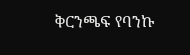ቅርንጫፍ የባንኩ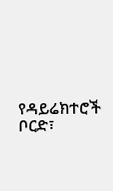የዳይሬክተሮች ቦርድ፣